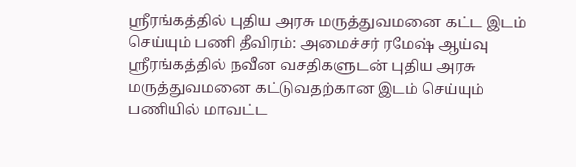ஸ்ரீரங்கத்தில் புதிய அரசு மருத்துவமனை கட்ட இடம் செய்யும் பணி தீவிரம்: அமைச்சர் ரமேஷ் ஆய்வு
ஸ்ரீரங்கத்தில் நவீன வசதிகளுடன் புதிய அரசு மருத்துவமனை கட்டுவதற்கான இடம் செய்யும் பணியில் மாவட்ட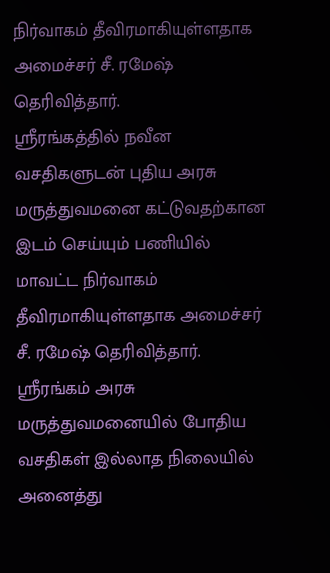நிர்வாகம் தீவிரமாகியுள்ளதாக அமைச்சர் சீ. ரமேஷ் தெரிவித்தார்.
ஸ்ரீரங்கத்தில் நவீன வசதிகளுடன் புதிய அரசு மருத்துவமனை கட்டுவதற்கான இடம் செய்யும் பணியில் மாவட்ட நிர்வாகம் தீவிரமாகியுள்ளதாக அமைச்சர் சீ. ரமேஷ் தெரிவித்தார்.
ஸ்ரீரங்கம் அரசு மருத்துவமனையில் போதிய வசதிகள் இல்லாத நிலையில் அனைத்து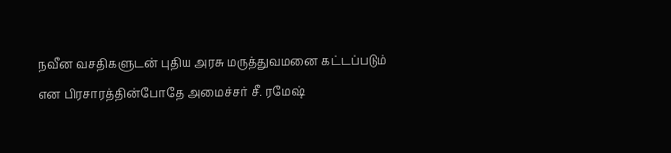நவீன வசதிகளுடன் புதிய அரசு மருத்துவமனை கட்டப்படும் என பிரசாரத்தின்போதே அமைச்சர் சீ. ரமேஷ்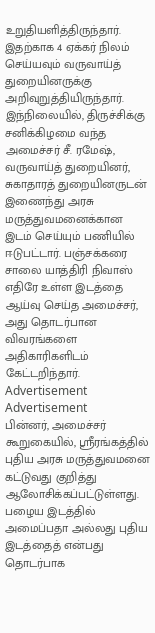உறுதியளித்திருந்தார். இதற்காக 4 ஏக்கர் நிலம் செய்யவும் வருவாய்த் துறையினருக்கு அறிவுறுத்தியிருந்தார்.
இந்நிலையில், திருச்சிக்கு சனிக்கிழமை வந்த அமைச்சர் சீ. ரமேஷ், வருவாய்த் துறையினர், சுகாதாரத் துறையினருடன் இணைந்து அரசு மருத்துவமனைக்கான இடம் செய்யும் பணியில் ஈடுபட்டார். பஞ்சக்கரை சாலை யாத்திரி நிவாஸ் எதிரே உள்ள இடத்தை ஆய்வு செய்த அமைச்சர், அது தொடர்பான விவரங்களை அதிகாரிகளிடம் கேட்டறிந்தார்.
Advertisement
Advertisement
பின்னர், அமைச்சர் கூறுகையில், ஸ்ரீரங்கத்தில் புதிய அரசு மருத்துவமனை கட்டுவது குறித்து ஆலோசிக்கப்பட்டுள்ளது. பழைய இடத்தில் அமைப்பதா அல்லது புதிய இடத்தைத் என்பது தொடர்பாக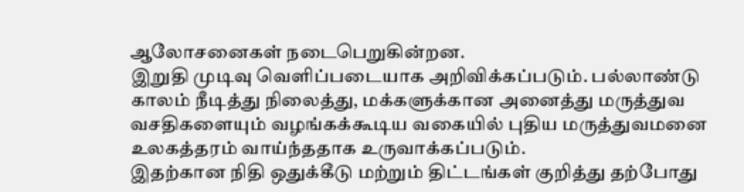ஆலோசனைகள் நடைபெறுகின்றன.
இறுதி முடிவு வெளிப்படையாக அறிவிக்கப்படும். பல்லாண்டு காலம் நீடித்து நிலைத்து, மக்களுக்கான அனைத்து மருத்துவ வசதிகளையும் வழங்கக்கூடிய வகையில் புதிய மருத்துவமனை உலகத்தரம் வாய்ந்ததாக உருவாக்கப்படும்.
இதற்கான நிதி ஒதுக்கீடு மற்றும் திட்டங்கள் குறித்து தற்போது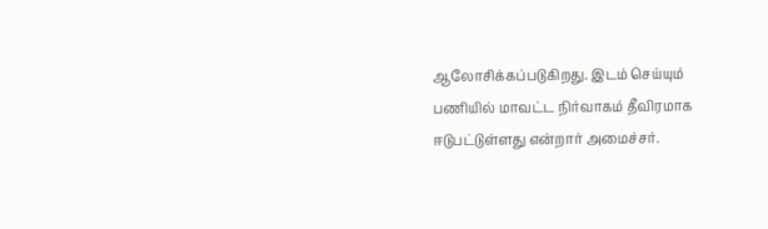ஆலோசிக்கப்படுகிறது. இடம் செய்யும் பணியில் மாவட்ட நிர்வாகம் தீவிரமாக ஈடுபட்டுள்ளது என்றார் அமைச்சர்.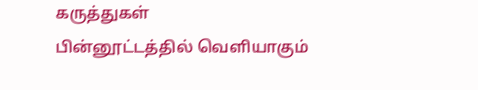கருத்துகள்
பின்னூட்டத்தில் வெளியாகும்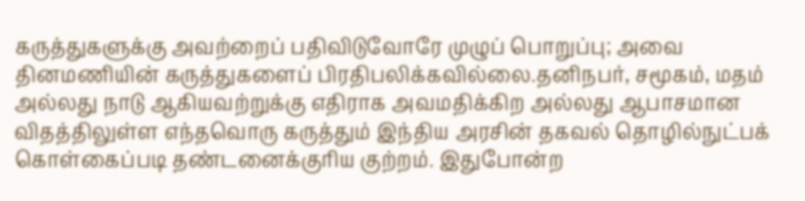கருத்துகளுக்கு அவற்றைப் பதிவிடுவோரே முழுப் பொறுப்பு; அவை தினமணியின் கருத்துகளைப் பிரதிபலிக்கவில்லை.தனிநபர், சமூகம், மதம் அல்லது நாடு ஆகியவற்றுக்கு எதிராக அவமதிக்கிற அல்லது ஆபாசமான விதத்திலுள்ள எந்தவொரு கருத்தும் இந்திய அரசின் தகவல் தொழில்நுட்பக் கொள்கைப்படி தண்டனைக்குரிய குற்றம். இதுபோன்ற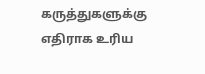கருத்துகளுக்கு எதிராக உரிய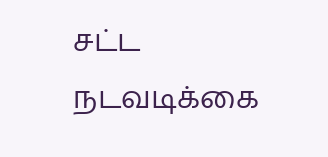சட்ட நடவடிக்கை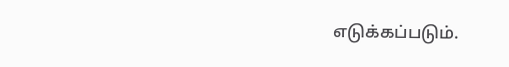எடுக்கப்படும்.